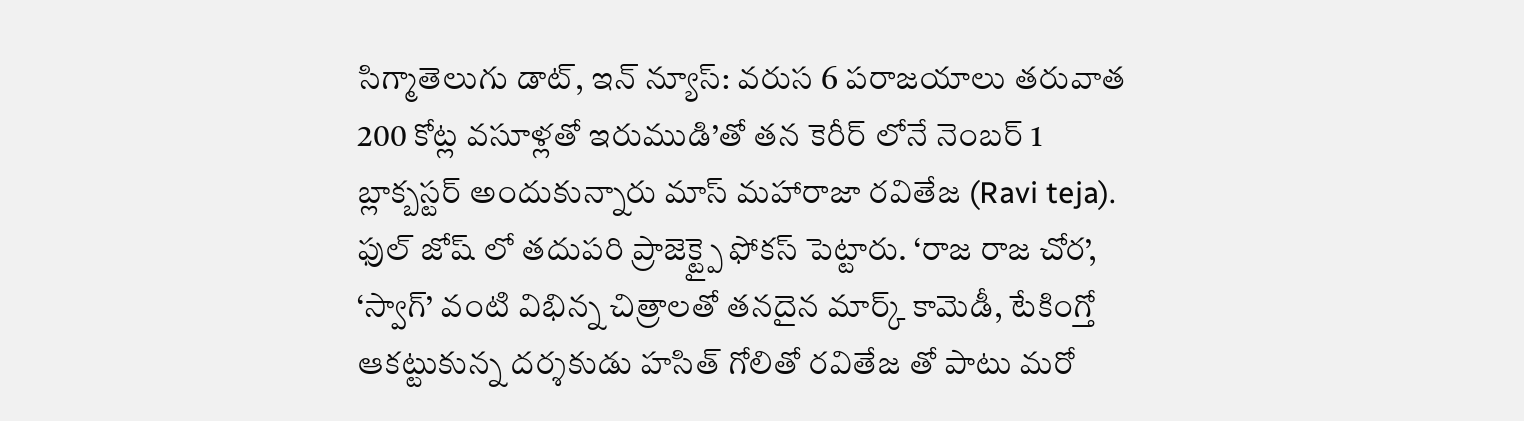సిగ్మాతెలుగు డాట్, ఇన్ న్యూస్: వరుస 6 పరాజయాలు తరువాత 200 కోట్ల వసూళ్లతో ఇరుముడి’తో తన కెరీర్ లోనే నెంబర్ 1 బ్లాక్బస్టర్ అందుకున్నారు మాస్ మహారాజా రవితేజ (Ravi teja). ఫుల్ జోష్ లో తదుపరి ప్రాజెక్ట్పై ఫోకస్ పెట్టారు. ‘రాజ రాజ చోర’, ‘స్వాగ్’ వంటి విభిన్న చిత్రాలతో తనదైన మార్క్ కామెడీ, టేకింగ్తో ఆకట్టుకున్న దర్శకుడు హసిత్ గోలితో రవితేజ తో పాటు మరో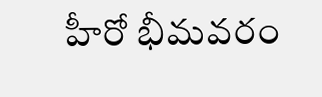హీరో భీమవరం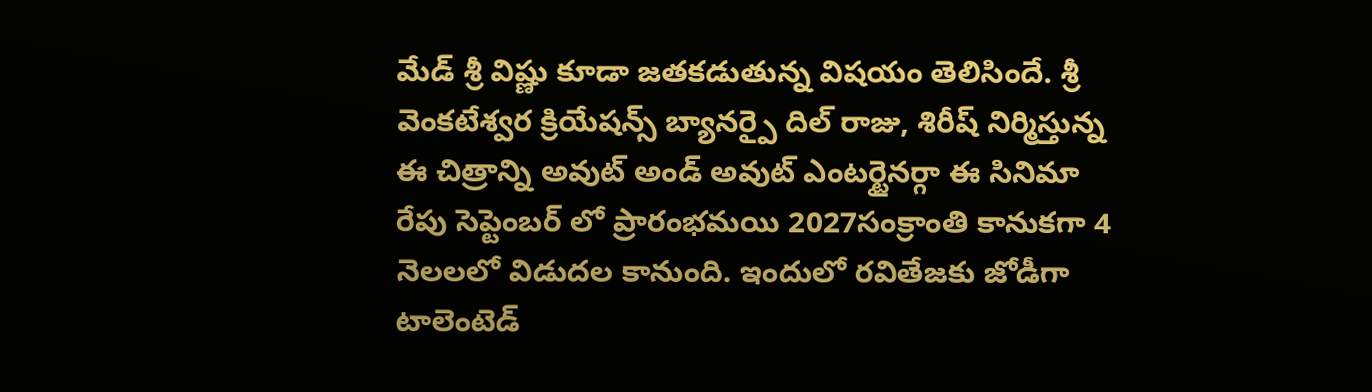మేడ్ శ్రీ విష్ణు కూడా జతకడుతున్న విషయం తెలిసిందే. శ్రీ వెంకటేశ్వర క్రియేషన్స్ బ్యానర్పై దిల్ రాజు, శిరీష్ నిర్మిస్తున్న ఈ చిత్రాన్ని అవుట్ అండ్ అవుట్ ఎంటర్టైనర్గా ఈ సినిమా రేపు సెప్టెంబర్ లో ప్రారంభమయి 2027సంక్రాంతి కానుకగా 4 నెలలలో విడుదల కానుంది. ఇందులో రవితేజకు జోడీగా టాలెంటెడ్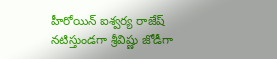హీరోయిన్ ఐశ్వర్య రాజేష్ నటిస్తుండగా శ్రీవిష్ణు జోడీగా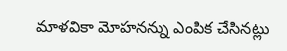మాళవికా మోహనన్ను ఎంపిక చేసినట్లు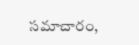సమాచారం,